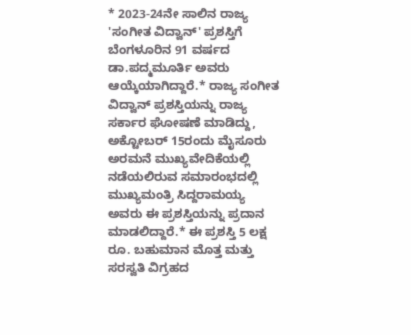* 2023-24ನೇ ಸಾಲಿನ ರಾಜ್ಯ 'ಸಂಗೀತ ವಿದ್ವಾನ್' ಪ್ರಶಸ್ತಿಗೆ ಬೆಂಗಳೂರಿನ 91 ವರ್ಷದ ಡಾ.ಪದ್ಮಮೂರ್ತಿ ಅವರು ಆಯ್ಕೆಯಾಗಿದ್ದಾರೆ.* ರಾಜ್ಯ ಸಂಗೀತ ವಿದ್ವಾನ್ ಪ್ರಶಸ್ತಿಯನ್ನು ರಾಜ್ಯ ಸರ್ಕಾರ ಘೋಷಣೆ ಮಾಡಿದ್ದು, ಅಕ್ಟೋಬರ್ 15ರಂದು ಮೈಸೂರು ಅರಮನೆ ಮುಖ್ಯವೇದಿಕೆಯಲ್ಲಿ ನಡೆಯಲಿರುವ ಸಮಾರಂಭದಲ್ಲಿ ಮುಖ್ಯಮಂತ್ರಿ ಸಿದ್ದರಾಮಯ್ಯ ಅವರು ಈ ಪ್ರಶಸ್ತಿಯನ್ನು ಪ್ರದಾನ ಮಾಡಲಿದ್ದಾರೆ.* ಈ ಪ್ರಶಸ್ತಿ 5 ಲಕ್ಷ ರೂ. ಬಹುಮಾನ ಮೊತ್ತ ಮತ್ತು ಸರಸ್ವತಿ ವಿಗ್ರಹದ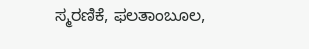ಸ್ಮರಣಿಕೆ, ಫಲತಾಂಬೂಲ,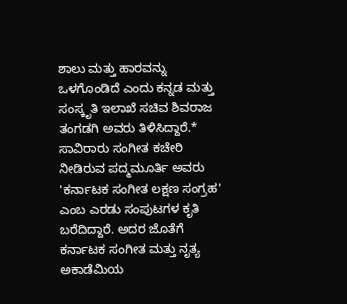ಶಾಲು ಮತ್ತು ಹಾರವನ್ನು ಒಳಗೊಂಡಿದೆ ಎಂದು ಕನ್ನಡ ಮತ್ತು ಸಂಸ್ಕೃತಿ ಇಲಾಖೆ ಸಚಿವ ಶಿವರಾಜ ತಂಗಡಗಿ ಅವರು ತಿಳಿಸಿದ್ದಾರೆ.* ಸಾವಿರಾರು ಸಂಗೀತ ಕಚೇರಿ ನೀಡಿರುವ ಪದ್ಮಮೂರ್ತಿ ಅವರು 'ಕರ್ನಾಟಕ ಸಂಗೀತ ಲಕ್ಷಣ ಸಂಗ್ರಹ' ಎಂಬ ಎರಡು ಸಂಪುಟಗಳ ಕೃತಿ ಬರೆದಿದ್ದಾರೆ. ಅದರ ಜೊತೆಗೆ ಕರ್ನಾಟಕ ಸಂಗೀತ ಮತ್ತು ನೃತ್ಯ ಅಕಾಡೆಮಿಯ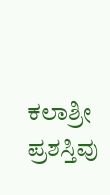ಕಲಾಶ್ರೀ ಪ್ರಶಸ್ತಿವು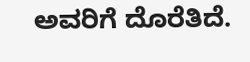ಅವರಿಗೆ ದೊರೆತಿದೆ.